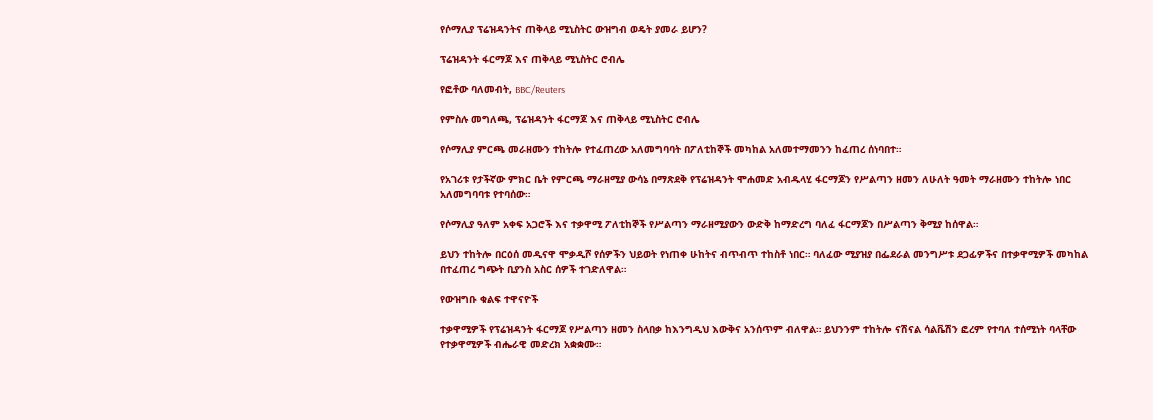የሶማሊያ ፕሬዝዳንትና ጠቅላይ ሚኒስትር ውዝግብ ወዴት ያመራ ይሆን?

ፕሬዝዳንት ፋርማጆ እና ጠቅላይ ሚኒስትር ሮብሌ

የፎቶው ባለመብት, BBC/Reuters

የምስሉ መግለጫ, ፕሬዝዳንት ፋርማጆ እና ጠቅላይ ሚኒስትር ሮብሌ

የሶማሊያ ምርጫ መራዘሙን ተከትሎ የተፈጠረው አለመግባባት በፖለቲከኞች መካከል አለመተማመንን ከፈጠረ ሰነባበተ።

የአገሪቱ የታችኛው ምክር ቤት የምርጫ ማራዘሚያ ውሳኔ በማጽደቅ የፕሬዝዳንት ሞሐመድ አብዱላሂ ፋርማጆን የሥልጣን ዘመን ለሁለት ዓመት ማራዘሙን ተከትሎ ነበር አለመግባባቱ የተባሰው።

የሶማሊያ ዓለም አቀፍ አጋሮች እና ተቃዋሚ ፖለቲከኞች የሥልጣን ማራዘሚያውን ውድቅ ከማድረግ ባለፈ ፋርማጆን በሥልጣን ቅሚያ ከሰዋል።

ይህን ተከትሎ በርዕሰ መዲናዋ ሞቃዲሾ የሰዎችን ህይወት የነጠቀ ሁከትና ብጥብጥ ተከስቶ ነበር። ባለፈው ሚያዝያ በፌደራል መንግሥቱ ደጋፊዎችና በተቃዋሚዎች መካከል በተፈጠረ ግጭት ቢያንስ አስር ሰዎች ተገድለዋል።

የውዝግቡ ቁልፍ ተዋናዮች

ተቃዋሚዎች የፕሬዝዳንት ፋርማጆ የሥልጣን ዘመን ስላበቃ ከእንግዲህ እውቅና አንሰጥም ብለዋል። ይህንንም ተከትሎ ናሽናል ሳልቬሽን ፎረም የተባለ ተሰሚነት ባላቸው የተቃዋሚዎች ብሔራዊ መድረክ አቋቋሙ።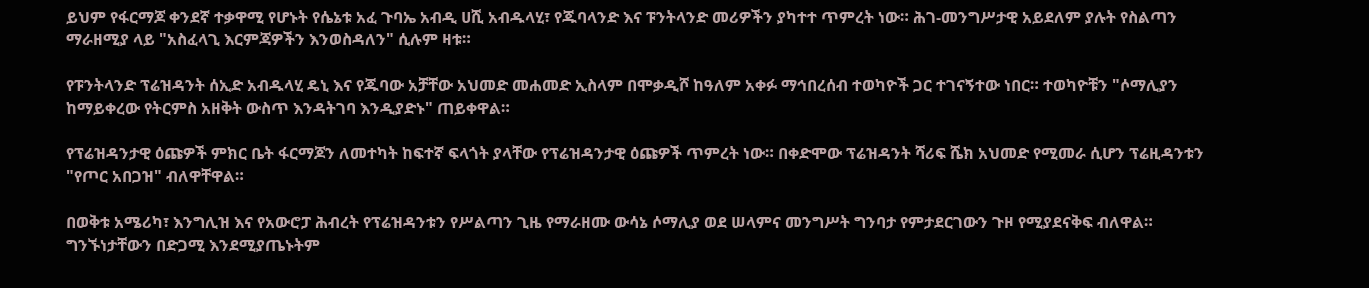ይህም የፋርማጆ ቀንደኛ ተቃዋሚ የሆኑት የሴኔቱ አፈ ጉባኤ አብዲ ሀሺ አብዱላሂ፣ የጁባላንድ እና ፑንትላንድ መሪዎችን ያካተተ ጥምረት ነው። ሕገ-መንግሥታዊ አይደለም ያሉት የስልጣን ማራዘሚያ ላይ "አስፈላጊ እርምጃዎችን እንወስዳለን" ሲሉም ዛቱ።

የፑንትላንድ ፕሬዝዳንት ሰኢድ አብዱላሂ ዴኒ እና የጁባው አቻቸው አህመድ መሐመድ ኢስላም በሞቃዲሾ ከዓለም አቀፉ ማኅበረሰብ ተወካዮች ጋር ተገናኝተው ነበር። ተወካዮቹን "ሶማሊያን ከማይቀረው የትርምስ አዘቅት ውስጥ እንዳትገባ እንዲያድኑ" ጠይቀዋል።

የፕሬዝዳንታዊ ዕጩዎች ምክር ቤት ፋርማጆን ለመተካት ከፍተኛ ፍላጎት ያላቸው የፕሬዝዳንታዊ ዕጩዎች ጥምረት ነው። በቀድሞው ፕሬዝዳንት ሻሪፍ ሼክ አህመድ የሚመራ ሲሆን ፕሬዚዳንቱን "የጦር አበጋዝ" ብለዋቸዋል።

በወቅቱ አሜሪካ፣ እንግሊዝ እና የአውሮፓ ሕብረት የፕሬዝዳንቱን የሥልጣን ጊዜ የማራዘሙ ውሳኔ ሶማሊያ ወደ ሠላምና መንግሥት ግንባታ የምታደርገውን ጉዞ የሚያደናቅፍ ብለዋል። ግንኙነታቸውን በድጋሚ እንደሚያጤኑትም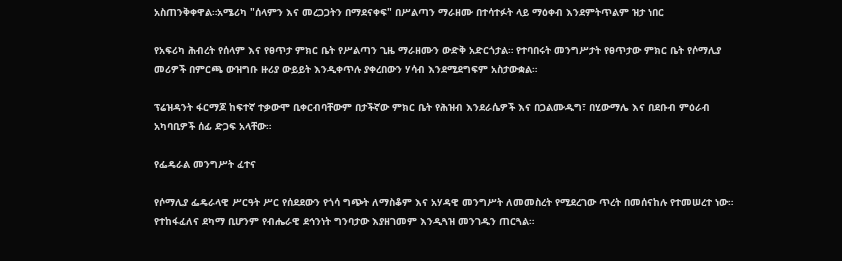አስጠንቅቀዋል።አሜሪካ "ሰላምን እና መረጋጋትን በማደናቀፍ" በሥልጣን ማራዘሙ በተሳተፉት ላይ ማዕቀብ እንደምትጥልም ዝታ ነበር

የአፍሪካ ሕብረት የሰላም እና የፀጥታ ምክር ቤት የሥልጣን ጊዜ ማራዘሙን ውድቅ አድርጎታል። የተባበሩት መንግሥታት የፀጥታው ምክር ቤት የሶማሊያ መሪዎች በምርጫ ውዝግቡ ዙሪያ ውይይት እንዲቀጥሉ ያቀረበውን ሃሳብ እንደሚደግፍም አስታውቋል።

ፕሬዝዳንት ፋርማጆ ከፍተኛ ተቃውሞ ቢቀርብባቸውም በታችኛው ምክር ቤት የሕዝብ እንደራሴዎች እና በጋልሙዱግ፣ በሂውማሌ እና በደቡብ ምዕራብ አካባቢዎች ሰፊ ድጋፍ አላቸው።

የፌዴራል መንግሥት ፈተና

የሶማሊያ ፌዴራላዊ ሥርዓት ሥር የሰደደውን የጎሳ ግጭት ለማስቆም እና አሃዳዊ መንግሥት ለመመስረት የሚደረገው ጥረት በመሰናከሉ የተመሠረተ ነው። የተከፋፈለና ደካማ ቢሆንም የብሔራዊ ደኅንነት ግንባታው እያዘገመም እንዲጓዝ መንገዱን ጠርጓል።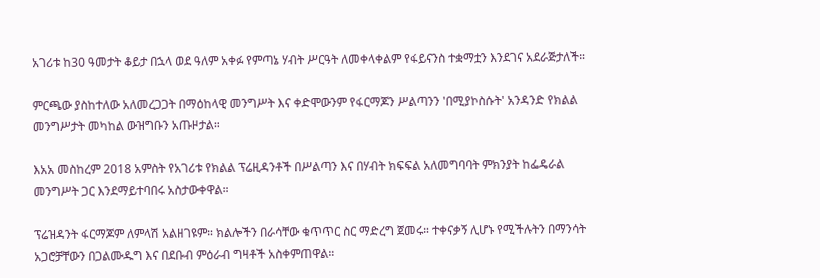አገሪቱ ከ30 ዓመታት ቆይታ በኋላ ወደ ዓለም አቀፉ የምጣኔ ሃብት ሥርዓት ለመቀላቀልም የፋይናንስ ተቋማቷን እንደገና አደራጅታለች።

ምርጫው ያስከተለው አለመረጋጋት በማዕከላዊ መንግሥት እና ቀድሞውንም የፋርማጆን ሥልጣንን 'በሚያኮስሱት' አንዳንድ የክልል መንግሥታት መካከል ውዝግቡን አጡዞታል።

እአአ መስከረም 2018 አምስት የአገሪቱ የክልል ፕሬዚዳንቶች በሥልጣን እና በሃብት ክፍፍል አለመግባባት ምክንያት ከፌዴራል መንግሥት ጋር እንደማይተባበሩ አስታውቀዋል።

ፕሬዝዳንት ፋርማጆም ለምላሽ አልዘገዩም። ክልሎችን በራሳቸው ቁጥጥር ስር ማድረግ ጀመሩ። ተቀናቃኝ ሊሆኑ የሚችሉትን በማንሳት አጋሮቻቸውን በጋልሙዱግ እና በደቡብ ምዕራብ ግዛቶች አስቀምጠዋል።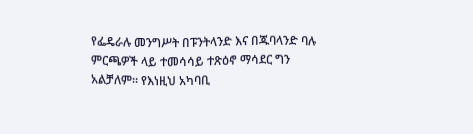የፌዴራሉ መንግሥት በፑንትላንድ እና በጁባላንድ ባሉ ምርጫዎች ላይ ተመሳሳይ ተጽዕኖ ማሳደር ግን አልቻለም። የእነዚህ አካባቢ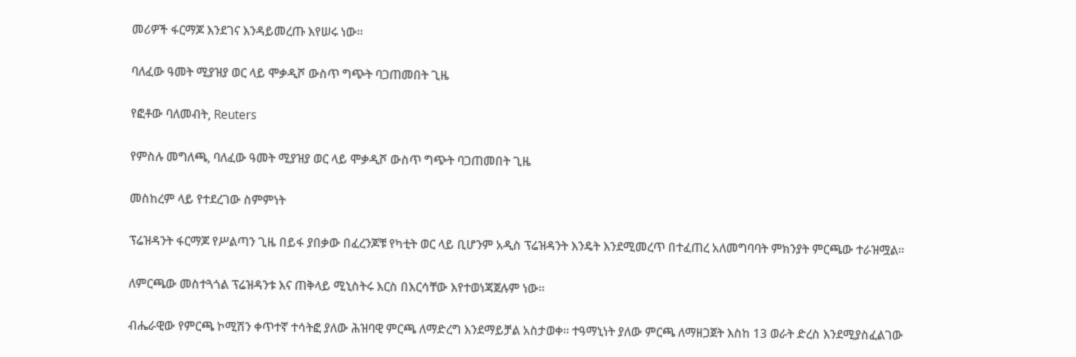መሪዎች ፋርማጆ እንደገና እንዳይመረጡ እየሠሩ ነው።

ባለፈው ዓመት ሚያዝያ ወር ላይ ሞቃዲሾ ውስጥ ግጭት ባጋጠመበት ጊዜ

የፎቶው ባለመብት, Reuters

የምስሉ መግለጫ, ባለፈው ዓመት ሚያዝያ ወር ላይ ሞቃዲሾ ውስጥ ግጭት ባጋጠመበት ጊዜ

መስከረም ላይ የተደረገው ስምምነት

ፕሬዝዳንት ፋርማጆ የሥልጣን ጊዜ በይፋ ያበቃው በፈረንጆቹ የካቲት ወር ላይ ቢሆንም አዲስ ፕሬዝዳንት እንዴት እንደሚመረጥ በተፈጠረ አለመግባባት ምክንያት ምርጫው ተራዝሟል።

ለምርጫው መስተጓጎል ፕሬዝዳንቱ እና ጠቅላይ ሚኒስትሩ እርስ በእርሳቸው እየተወነጃጀሉም ነው።

ብሔራዊው የምርጫ ኮሚሽን ቀጥተኛ ተሳትፎ ያለው ሕዝባዊ ምርጫ ለማድረግ እንደማይቻል አስታወቀ። ተዓማኒነት ያለው ምርጫ ለማዘጋጀት እስከ 13 ወራት ድረስ እንደሚያስፈልገው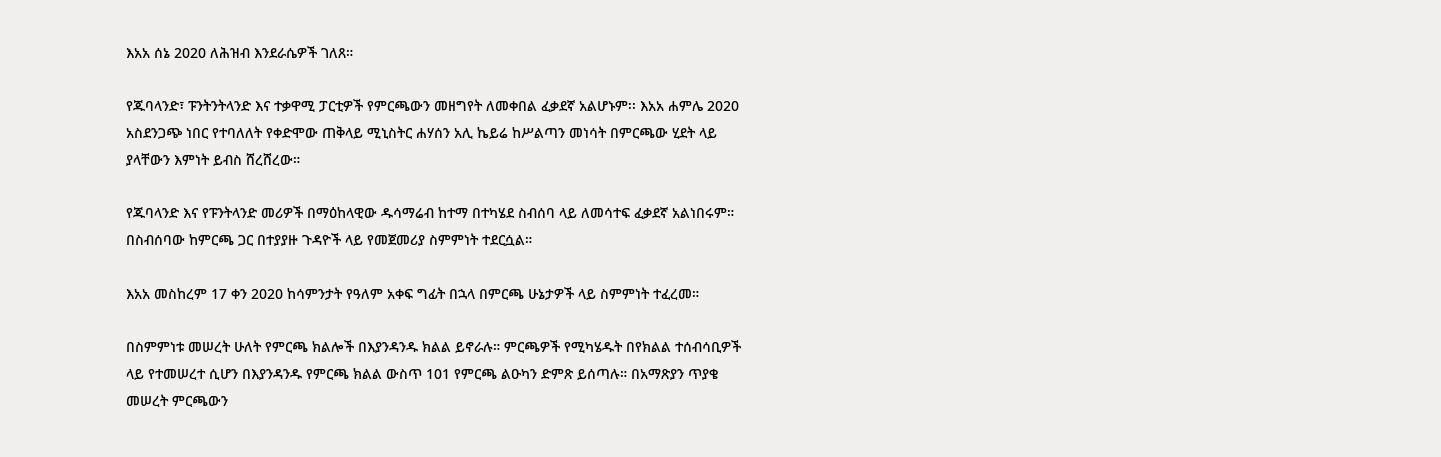እአአ ሰኔ 2020 ለሕዝብ እንደራሴዎች ገለጸ።

የጁባላንድ፣ ፑንትንትላንድ እና ተቃዋሚ ፓርቲዎች የምርጫውን መዘግየት ለመቀበል ፈቃደኛ አልሆኑም፡፡ እአአ ሐምሌ 2020 አስደንጋጭ ነበር የተባለለት የቀድሞው ጠቅላይ ሚኒስትር ሐሃሰን አሊ ኬይሬ ከሥልጣን መነሳት በምርጫው ሂደት ላይ ያላቸውን እምነት ይብስ ሸረሸረው።

የጁባላንድ እና የፑንትላንድ መሪዎች በማዕከላዊው ዱሳማሬብ ከተማ በተካሄደ ስብሰባ ላይ ለመሳተፍ ፈቃደኛ አልነበሩም። በስብሰባው ከምርጫ ጋር በተያያዙ ጉዳዮች ላይ የመጀመሪያ ስምምነት ተደርሷል።

እአአ መስከረም 17 ቀን 2020 ከሳምንታት የዓለም አቀፍ ግፊት በኋላ በምርጫ ሁኔታዎች ላይ ስምምነት ተፈረመ።

በስምምነቱ መሠረት ሁለት የምርጫ ክልሎች በእያንዳንዱ ክልል ይኖራሉ። ምርጫዎች የሚካሄዱት በየክልል ተሰብሳቢዎች ላይ የተመሠረተ ሲሆን በእያንዳንዱ የምርጫ ክልል ውስጥ 101 የምርጫ ልዑካን ድምጽ ይሰጣሉ። በአማጽያን ጥያቄ መሠረት ምርጫውን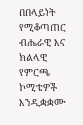በበላይነት የሚቆጣጠር ብሔራዊ እና ክልላዊ የምርጫ ኮሚቴዎች እንዲቋቋሙ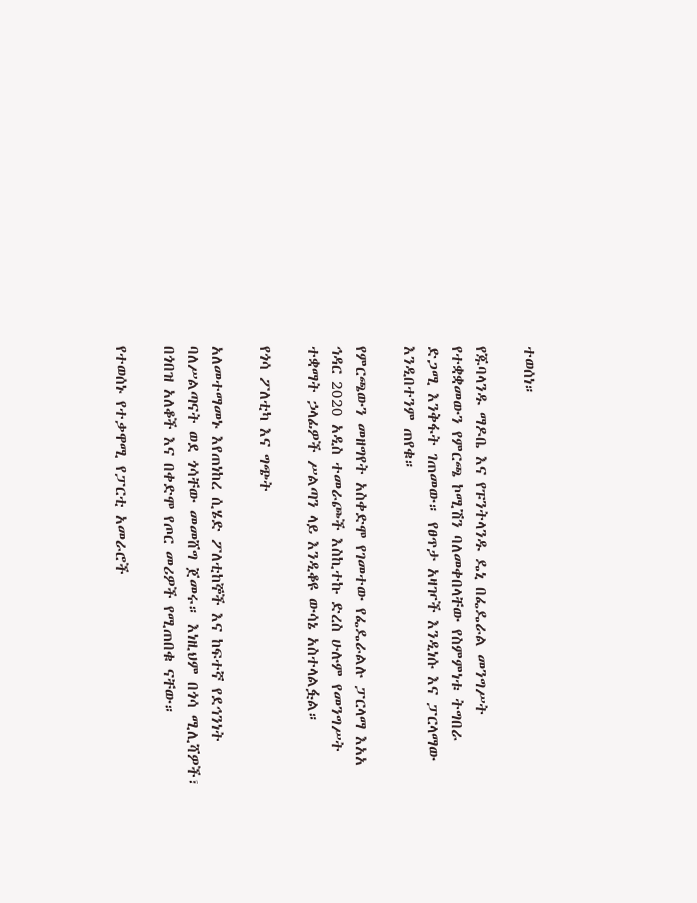ተወሰነ።

የጁባላንዱ ማዶቤ እና የፑንትላንዱ ዴኒ በፌዴራል መንግሥት የተቋቋመውን የምርጫ ኮሚሽን ባለመቀበላቸው የስምምነቱ ትግበራ ድጋሚ እንቅፋት ገጠመው። የፀጥታ አዛዦች እንዲነሱ እና ፓርላማው እንዲበተንም ጠየቁ።

የምርጫውን መዘግየት አስቀድሞ የገመተው የፌዴራልሉ ፓርላማ እአአ ኅዳር 2020 አዲስ ተመራጮች እስኪተኩ ድረስ ሁሉም የመንግሥት ተቋማት ኃላፊዎች ሥልጣን ላይ እንዲቆዩ ውሳኔ አስተላልፏል።

የጎሳ ፖለቲካ እና ግጭት

አለመተማመኑ እየጠነከረ ሲሄድ ፖለቲከኞች እና ከፍተኛ የደኅንነት ባለሥልጣናት ወደ ጎሳቸው መመሸግ ጀመሩ። እነዚህም በጎሳ ሚሊሻዎች፣ በጎበዝ አለቆች እና በቀድሞ የጦር መሪዎች የሚጠበቁ ናቸው።

የተወሰኑ የተቃዋሚ የፓርቲ አመራሮች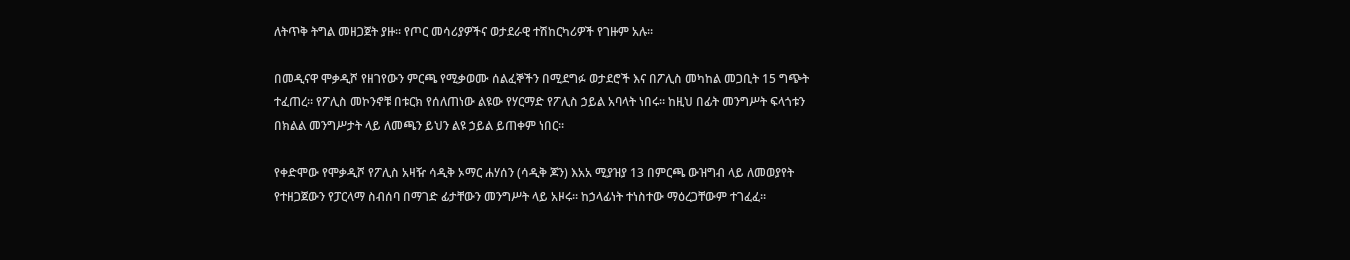ለትጥቅ ትግል መዘጋጀት ያዙ። የጦር መሳሪያዎችና ወታደራዊ ተሽከርካሪዎች የገዙም አሉ።

በመዲናዋ ሞቃዲሾ የዘገየውን ምርጫ የሚቃወሙ ሰልፈኞችን በሚደግፉ ወታደሮች እና በፖሊስ መካከል መጋቢት 15 ግጭት ተፈጠረ። የፖሊስ መኮንኖቹ በቱርክ የሰለጠነው ልዩው የሃርማድ የፖሊስ ኃይል አባላት ነበሩ። ከዚህ በፊት መንግሥት ፍላጎቱን በክልል መንግሥታት ላይ ለመጫን ይህን ልዩ ኃይል ይጠቀም ነበር።

የቀድሞው የሞቃዲሾ የፖሊስ አዛዥ ሳዲቅ ኦማር ሐሃሰን (ሳዲቅ ጆን) እአአ ሚያዝያ 13 በምርጫ ውዝግብ ላይ ለመወያየት የተዘጋጀውን የፓርላማ ስብሰባ በማገድ ፊታቸውን መንግሥት ላይ አዞሩ። ከኃላፊነት ተነስተው ማዕረጋቸውም ተገፈፈ።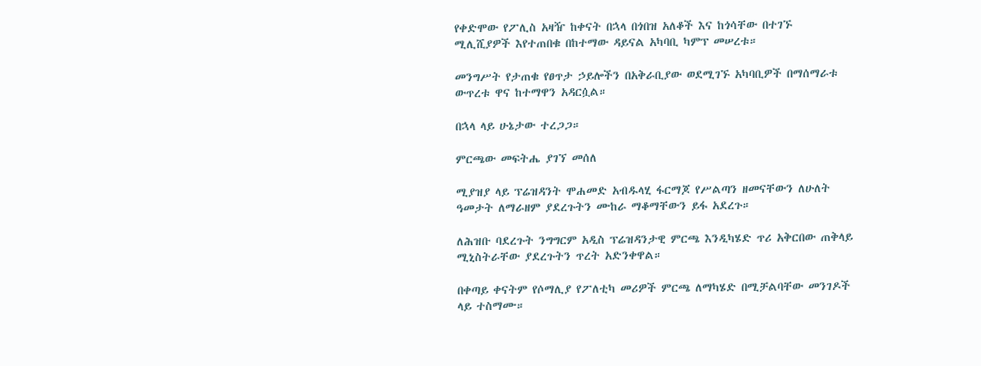የቀድሞው የፖሊስ አዛዥ ከቀናት በኋላ በጎበዝ አለቆች እና ከጎሳቸው በተገኙ ሚሊሺያዎች እየተጠበቁ በከተማው ዳይናል አካባቢ ካምፕ መሠረቱ።

መንግሥት የታጠቁ የፀጥታ ኃይሎችን በአቅራቢያው ወደሚገኙ አካባቢዎች በማሰማራቱ ውጥረቱ ዋና ከተማዋን አዳርሷል።

በኋላ ላይ ሁኔታው ተረጋጋ።

ምርጫው መፍትሔ ያገኘ መሰለ

ሚያዝያ ላይ ፕሬዝዳንት ሞሐመድ አብዱላሂ ፋርማጆ የሥልጣን ዘመናቸውን ለሁለት ዓመታት ለማራዘም ያደረጉትን ሙከራ ማቆማቸውን ይፋ አደረጉ።

ለሕዝቡ ባደረጉት ንግግርም አዲስ ፕሬዝዳንታዊ ምርጫ እንዲካሄድ ጥሪ አቅርበው ጠቅላይ ሚኒስትራቸው ያደረጉትን ጥረት አድንቀዋል።

በቀጣይ ቀናትም የሶማሊያ የፖለቲካ መሪዎች ምርጫ ለማካሄድ በሚቻልባቸው መንገዶች ላይ ተስማሙ።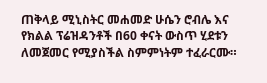ጠቅላይ ሚኒስትር መሐመድ ሁሴን ሮብሌ እና የክልል ፕሬዝዳንቶች በ60 ቀናት ውስጥ ሂደቱን ለመጀመር የሚያስችል ስምምነትም ተፈራርሙ።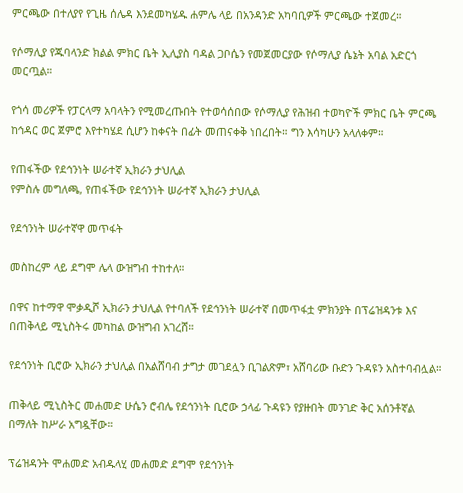ምርጫው በተለያየ የጊዜ ሰሌዳ እንደመካሄዱ ሐምሌ ላይ በአንዳንድ አካባቢዎች ምርጫው ተጀመረ።

የሶማሊያ የጁባላንድ ክልል ምክር ቤት ኢሊያስ ባዳል ጋቦሴን የመጀመርያው የሶማሊያ ሴኔት አባል አድርጎ መርጧል።

የጎሳ መሪዎች የፓርላማ አባላትን የሚመረጡበት የተወሳሰበው የሶማሊያ የሕዝብ ተወካዮች ምክር ቤት ምርጫ ከኅዳር ወር ጀምሮ እየተካሄደ ሲሆን ከቀናት በፊት መጠናቀቅ ነበረበት። ግን እሳካሁን አላለቀም።

የጠፋችው የደኅንነት ሠራተኛ ኢክራን ታህሊል
የምስሉ መግለጫ, የጠፋችው የደኅንነት ሠራተኛ ኢክራን ታህሊል

የደኅንነት ሠራተኛዋ መጥፋት

መስከረም ላይ ደግሞ ሌላ ውዝግብ ተከተለ።

በዋና ከተማዋ ሞቃዲሾ ኢክራን ታህሊል የተባለች የደኅንነት ሠራተኛ በመጥፋቷ ምክንያት በፕሬዝዳንቱ እና በጠቅላይ ሚኒስትሩ መካከል ውዝግብ አገረሸ።

የደኅንነት ቢሮው ኢክራን ታህሊል በአልሸባብ ታግታ መገደሏን ቢገልጽም፣ አሸባሪው ቡድን ጉዳዩን አስተባብሏል።

ጠቅላይ ሚኒስትር መሐመድ ሁሴን ሮብሌ የደኅንነት ቢሮው ኃላፊ ጉዳዩን የያዙበት መንገድ ቅር አሰንቶኛል በማለት ከሥራ አግዷቸው።

ፕሬዝዳንት ሞሐመድ አብዱላሂ መሐመድ ደግሞ የደኅንነት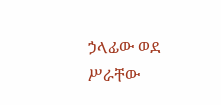ኃላፊው ወደ ሥራቸው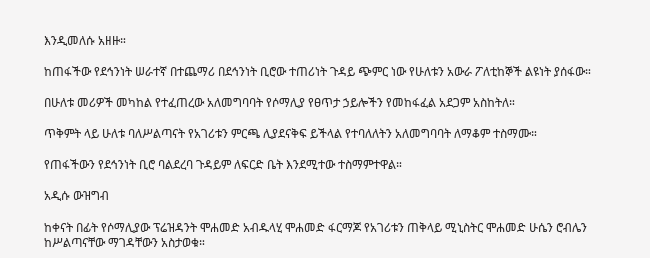እንዲመለሱ አዘዙ።

ከጠፋችው የደኅንነት ሠራተኛ በተጨማሪ በደኅንነት ቢሮው ተጠሪነት ጉዳይ ጭምር ነው የሁለቱን አውራ ፖለቲከኞች ልዩነት ያሰፋው።

በሁለቱ መሪዎች መካከል የተፈጠረው አለመግባባት የሶማሊያ የፀጥታ ኃይሎችን የመከፋፈል አደጋም አስከትለ።

ጥቅምት ላይ ሁለቱ ባለሥልጣናት የአገሪቱን ምርጫ ሊያደናቅፍ ይችላል የተባለለትን አለመግባባት ለማቆም ተስማሙ።

የጠፋችውን የደኅንነት ቢሮ ባልደረባ ጉዳይም ለፍርድ ቤት እንደሚተው ተስማምተዋል።

አዲሱ ውዝግብ

ከቀናት በፊት የሶማሊያው ፕሬዝዳንት ሞሐመድ አብዱላሂ ሞሐመድ ፋርማጆ የአገሪቱን ጠቅላይ ሚኒስትር ሞሐመድ ሁሴን ሮብሌን ከሥልጣናቸው ማገዳቸውን አስታወቁ።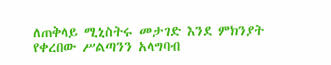ለጠቅላይ ሚኒስትሩ መታገድ እንደ ምክንያት የቀረበው ሥልጣንን አላግባብ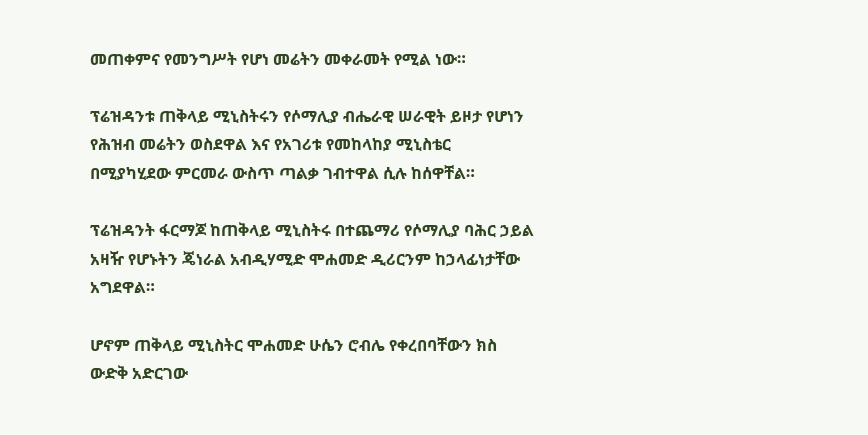መጠቀምና የመንግሥት የሆነ መሬትን መቀራመት የሚል ነው።

ፕሬዝዳንቱ ጠቅላይ ሚኒስትሩን የሶማሊያ ብሔራዊ ሠራዊት ይዞታ የሆነን የሕዝብ መሬትን ወስደዋል እና የአገሪቱ የመከላከያ ሚኒስቴር በሚያካሂደው ምርመራ ውስጥ ጣልቃ ገብተዋል ሲሉ ከሰዋቸል።

ፕሬዝዳንት ፋርማጆ ከጠቅላይ ሚኒስትሩ በተጨማሪ የሶማሊያ ባሕር ኃይል አዛዥ የሆኑትን ጄነራል አብዲሃሚድ ሞሐመድ ዲሪርንም ከኃላፊነታቸው አግደዋል።

ሆኖም ጠቅላይ ሚኒስትር ሞሐመድ ሁሴን ሮብሌ የቀረበባቸውን ክስ ውድቅ አድርገው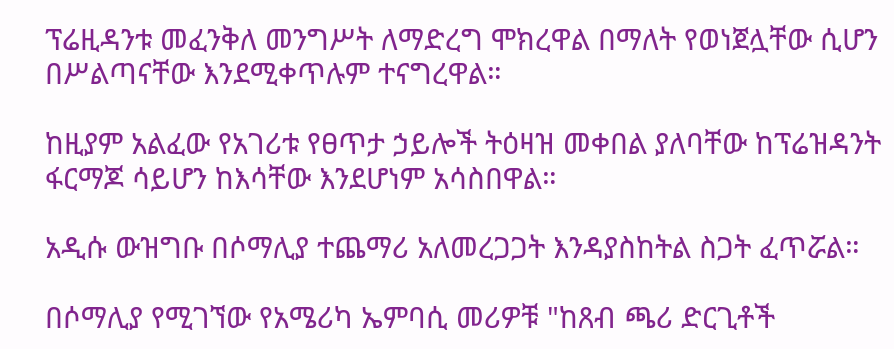ፕሬዚዳንቱ መፈንቅለ መንግሥት ለማድረግ ሞክረዋል በማለት የወነጀሏቸው ሲሆን በሥልጣናቸው እንደሚቀጥሉም ተናግረዋል።

ከዚያም አልፈው የአገሪቱ የፀጥታ ኃይሎች ትዕዛዝ መቀበል ያለባቸው ከፕሬዝዳንት ፋርማጆ ሳይሆን ከእሳቸው እንደሆነም አሳስበዋል።

አዲሱ ውዝግቡ በሶማሊያ ተጨማሪ አለመረጋጋት እንዳያስከትል ስጋት ፈጥሯል።

በሶማሊያ የሚገኘው የአሜሪካ ኤምባሲ መሪዎቹ "ከጸብ ጫሪ ድርጊቶች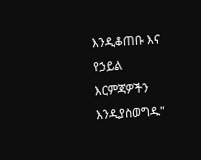እንዲቆጠቡ እና የኃይል እርምጃዎችን እንዲያስወግዱ"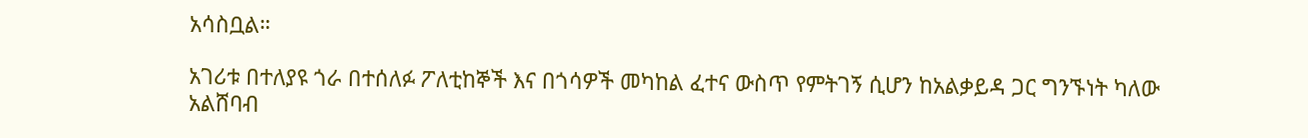አሳስቧል።

አገሪቱ በተለያዩ ጎራ በተሰለፉ ፖለቲከኞች እና በጎሳዎች መካከል ፈተና ውስጥ የምትገኝ ሲሆን ከአልቃይዳ ጋር ግንኙነት ካለው አልሸባብ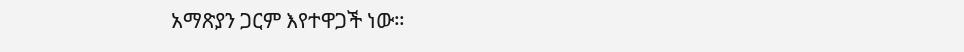አማጽያን ጋርም እየተዋጋች ነው።